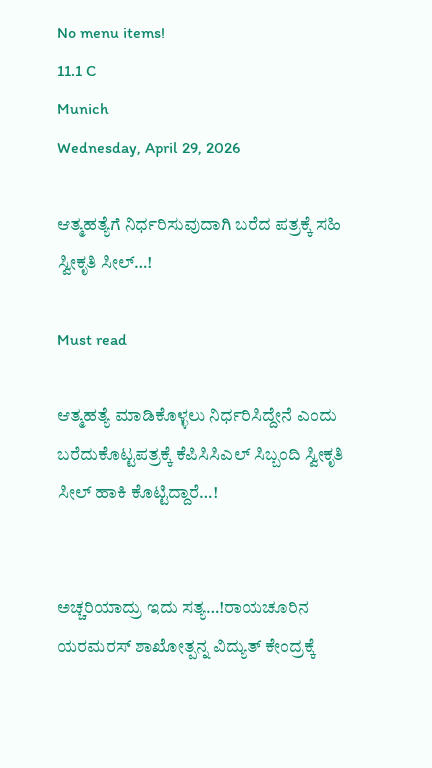No menu items!
11.1 C
Munich
Wednesday, April 29, 2026

ಆತ್ಮಹತ್ಯೆಗೆ ನಿರ್ಧರಿಸುವುದಾಗಿ ಬರೆದ ಪತ್ರಕ್ಕೆ ಸಹಿ ಸ್ವೀಕೃತಿ ಸೀಲ್…!

Must read

ಆತ್ಮಹತ್ಯೆ ಮಾಡಿಕೊಳ್ಳಲು ನಿರ್ಧರಿಸಿದ್ದೇನೆ ಎಂದು ಬರೆದುಕೊಟ್ಟಪತ್ರಕ್ಕೆ ಕೆಪಿಸಿಸಿಎಲ್ ಸಿಬ್ಬಂದಿ ಸ್ವೀಕೃತಿ ಸೀಲ್ ಹಾಕಿ ಕೊಟ್ಟಿದ್ದಾರೆ…!


ಅಚ್ಚರಿಯಾದ್ರು ಇದು ಸತ್ಯ…!ರಾಯಚೂರಿನ ಯರಮರಸ್ ಶಾಖೋತ್ಪನ್ನ ವಿದ್ಯುತ್ ಕೇಂದ್ರಕ್ಕೆ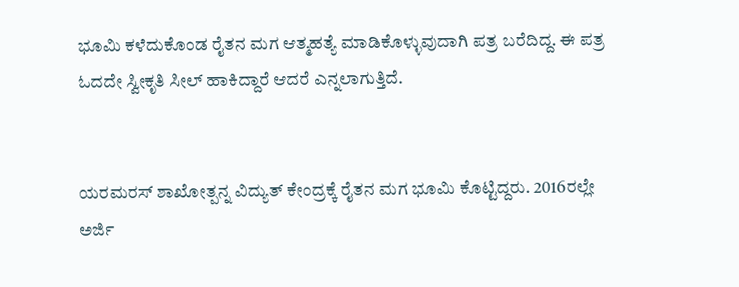ಭೂಮಿ ಕಳೆದುಕೊಂಡ ರೈತನ ಮಗ ಆತ್ಮಹತ್ಯೆ ಮಾಡಿಕೊಳ್ಳುವುದಾಗಿ ಪತ್ರ ಬರೆದಿದ್ದ. ಈ ಪತ್ರ ಓದದೇ ಸ್ವೀಕೃತಿ ಸೀಲ್ ಹಾಕಿದ್ದಾರೆ ಆದರೆ ಎನ್ನಲಾಗುತ್ತಿದೆ.


ಯರಮರಸ್ ಶಾಖೋತ್ಪನ್ನ ವಿದ್ಯುತ್ ಕೇಂದ್ರಕ್ಕೆ ರೈತನ ಮಗ ಭೂಮಿ ಕೊಟ್ಟಿದ್ದರು. 2016ರಲ್ಲೇ ಅರ್ಜಿ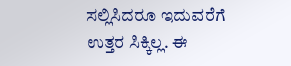ಸಲ್ಲಿಸಿದರೂ ಇದುವರೆಗೆ ಉತ್ತರ ಸಿಕ್ಕಿಲ್ಲ. ಈ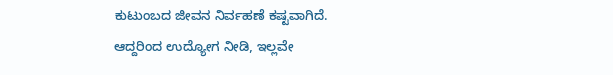ಕುಟುಂಬದ ಜೀವನ ನಿರ್ವಹಣೆ ಕಷ್ಟವಾಗಿದೆ. ಆದ್ದರಿಂದ ಉದ್ಯೋಗ ನೀಡಿ, ಇಲ್ಲವೇ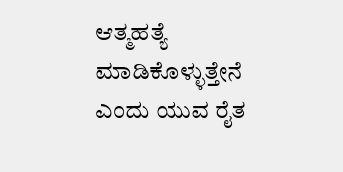ಆತ್ಮಹತ್ಯೆ ಮಾಡಿಕೊಳ್ಳುತ್ತೇನೆ ಎಂದು ಯುವ ರೈತ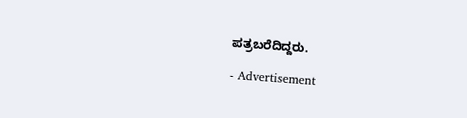ಪತ್ರಬರೆದಿದ್ದರು.

- Advertisement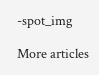-spot_img

More articles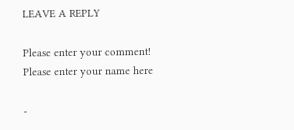LEAVE A REPLY

Please enter your comment!
Please enter your name here

-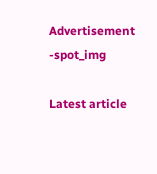Advertisement -spot_img

Latest article